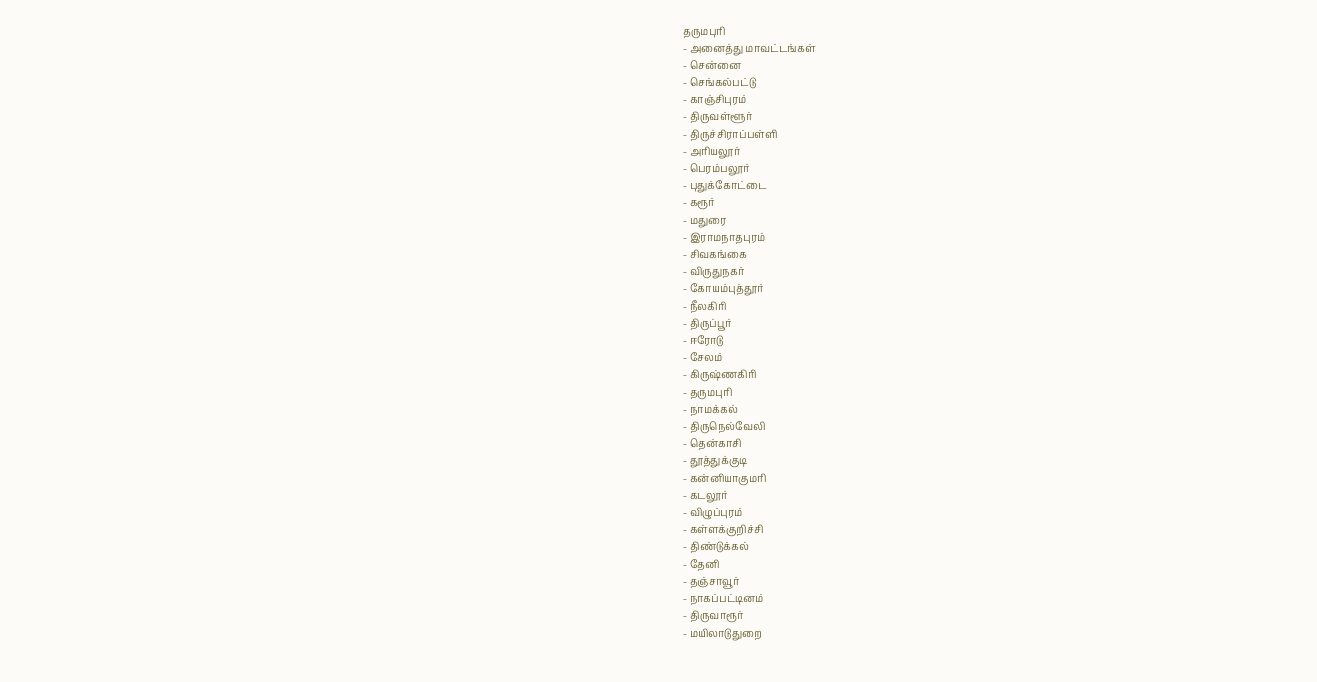தருமபுரி
- அனைத்து மாவட்டங்கள்
- சென்னை
- செங்கல்பட்டு
- காஞ்சிபுரம்
- திருவள்ளூர்
- திருச்சிராப்பள்ளி
- அரியலூர்
- பெரம்பலூர்
- புதுக்கோட்டை
- கரூர்
- மதுரை
- இராமநாதபுரம்
- சிவகங்கை
- விருதுநகர்
- கோயம்புத்தூர்
- நீலகிரி
- திருப்பூர்
- ஈரோடு
- சேலம்
- கிருஷ்ணகிரி
- தருமபுரி
- நாமக்கல்
- திருநெல்வேலி
- தென்காசி
- தூத்துக்குடி
- கன்னியாகுமரி
- கடலூர்
- விழுப்புரம்
- கள்ளக்குறிச்சி
- திண்டுக்கல்
- தேனி
- தஞ்சாவூர்
- நாகப்பட்டினம்
- திருவாரூர்
- மயிலாடுதுறை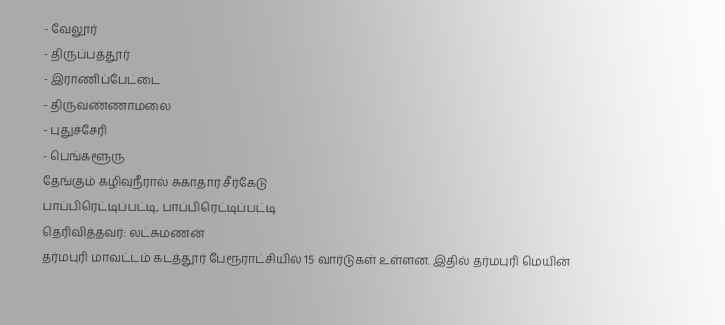- வேலூர்
- திருப்பத்தூர்
- இராணிப்பேட்டை
- திருவண்ணாமலை
- புதுச்சேரி
- பெங்களூரு
தேங்கும் கழிவுநீரால் சுகாதார சீர்கேடு
பாப்பிரெட்டிப்பட்டி, பாப்பிரெட்டிப்பட்டி
தெரிவித்தவர்: லட்சுமணன்
தர்மபுரி மாவட்டம் கடத்தூர் பேரூராட்சியில் 15 வார்டுகள் உள்ளன. இதில் தர்மபுரி மெயின்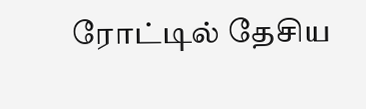ரோட்டில் தேசிய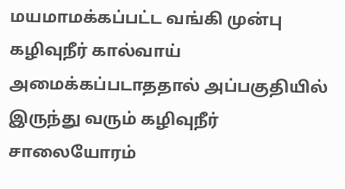மயமாமக்கப்பட்ட வங்கி முன்பு கழிவுநீர் கால்வாய் அமைக்கப்படாததால் அப்பகுதியில் இருந்து வரும் கழிவுநீர் சாலையோரம்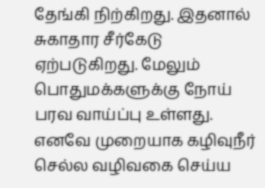தேங்கி நிற்கிறது. இதனால் சுகாதார சீர்கேடு ஏற்படுகிறது. மேலும் பொதுமக்களுக்கு நோய் பரவ வாய்ப்பு உள்ளது. எனவே முறையாக கழிவுநீர் செல்ல வழிவகை செய்ய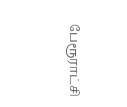பேரூராட்சி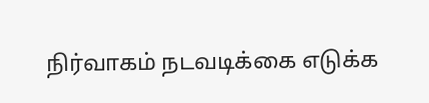நிர்வாகம் நடவடிக்கை எடுக்க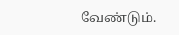வேண்டும்.